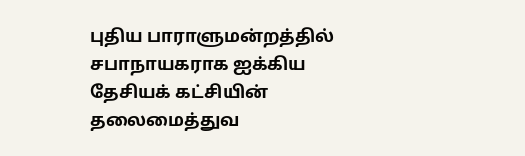புதிய பாராளுமன்றத்தில் சபாநாயகராக ஐக்கிய தேசியக் கட்சியின் தலைமைத்துவ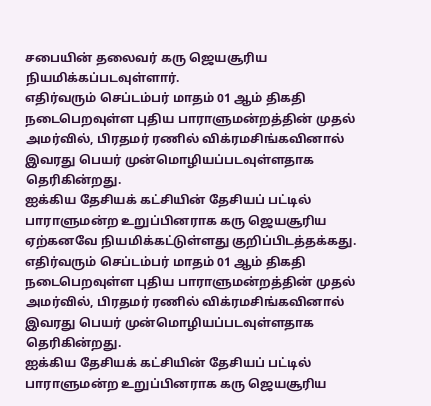சபையின் தலைவர் கரு ஜெயசூரிய நியமிக்கப்படவுள்ளார்.
எதிர்வரும் செப்டம்பர் மாதம் 01 ஆம் திகதி நடைபெறவுள்ள புதிய பாராளுமன்றத்தின் முதல் அமர்வில், பிரதமர் ரணில் விக்ரமசிங்கவினால் இவரது பெயர் முன்மொழியப்படவுள்ளதாக தெரிகின்றது.
ஐக்கிய தேசியக் கட்சியின் தேசியப் பட்டில் பாராளுமன்ற உறுப்பினராக கரு ஜெயசூரிய ஏற்கனவே நியமிக்கட்டுள்ளது குறிப்பிடத்தக்கது.
எதிர்வரும் செப்டம்பர் மாதம் 01 ஆம் திகதி நடைபெறவுள்ள புதிய பாராளுமன்றத்தின் முதல் அமர்வில், பிரதமர் ரணில் விக்ரமசிங்கவினால் இவரது பெயர் முன்மொழியப்படவுள்ளதாக தெரிகின்றது.
ஐக்கிய தேசியக் கட்சியின் தேசியப் பட்டில் பாராளுமன்ற உறுப்பினராக கரு ஜெயசூரிய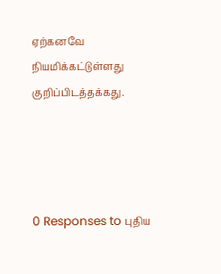ஏற்கனவே நியமிக்கட்டுள்ளது குறிப்பிடத்தக்கது.




0 Responses to புதிய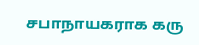சபாநாயகராக கரு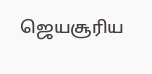ஜெயசூரிய